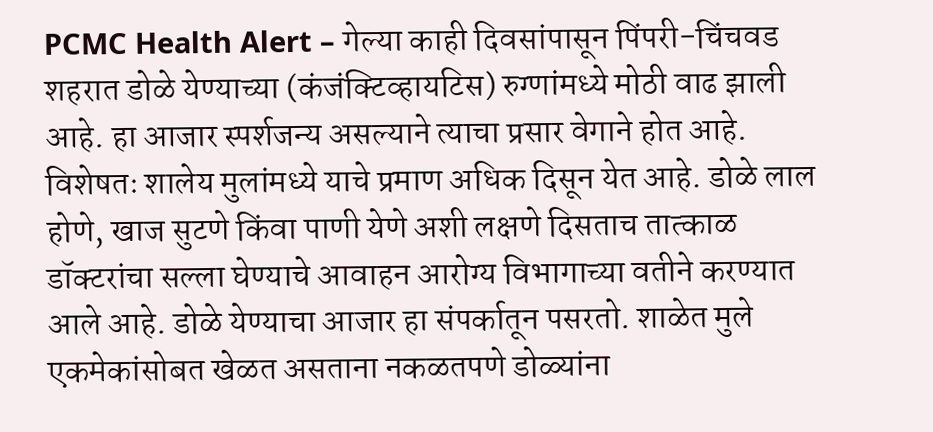PCMC Health Alert – गेल्या काही दिवसांपासून पिंपरी-चिंचवड शहरात डोळे येण्याच्या (कंजंक्टिव्हायटिस) रुग्णांमध्ये मोठी वाढ झाली आहे. हा आजार स्पर्शजन्य असल्याने त्याचा प्रसार वेगाने होत आहे. विशेषतः शालेय मुलांमध्ये याचे प्रमाण अधिक दिसून येत आहे. डोळे लाल होणे, खाज सुटणे किंवा पाणी येणे अशी लक्षणे दिसताच तात्काळ डॉक्टरांचा सल्ला घेण्याचे आवाहन आरोग्य विभागाच्या वतीने करण्यात आले आहे. डोळे येण्याचा आजार हा संपर्कातून पसरतो. शाळेत मुले एकमेकांसोबत खेळत असताना नकळतपणे डोळ्यांना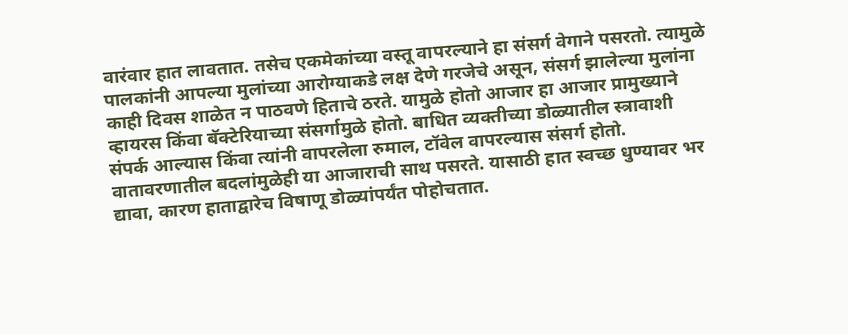वारंवार हात लावतात. तसेच एकमेकांच्या वस्तू वापरल्याने हा संसर्ग वेगाने पसरतो. त्यामुळे पालकांनी आपल्या मुलांच्या आरोग्याकडे लक्ष देणे गरजेचे असून, संसर्ग झालेल्या मुलांना काही दिवस शाळेत न पाठवणे हिताचे ठरते. यामुळे होतो आजार हा आजार प्रामुख्याने व्हायरस किंवा बॅक्टेरियाच्या संसर्गामुळे होतो. बाधित व्यक्तीच्या डोळ्यातील स्त्रावाशी संपर्क आल्यास किंवा त्यांनी वापरलेला रुमाल, टॉवेल वापरल्यास संसर्ग होतो. वातावरणातील बदलांमुळेही या आजाराची साथ पसरते. यासाठी हात स्वच्छ धुण्यावर भर द्यावा, कारण हाताद्वारेच विषाणू डोळ्यांपर्यंत पोहोचतात.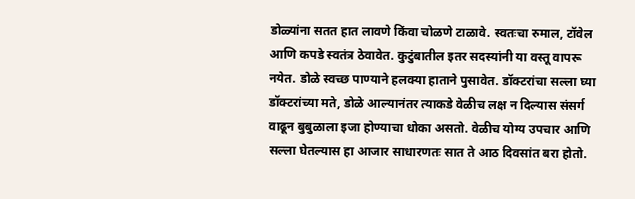डोळ्यांना सतत हात लावणे किंवा चोळणे टाळावे. स्वतःचा रुमाल, टॉवेल आणि कपडे स्वतंत्र ठेवावेत. कुटुंबातील इतर सदस्यांनी या वस्तू वापरू नयेत. डोळे स्वच्छ पाण्याने हलक्या हाताने पुसावेत. डॉक्टरांचा सल्ला घ्या डॉक्टरांच्या मते, डोळे आल्यानंतर त्याकडे वेळीच लक्ष न दिल्यास संसर्ग वाढून बुबुळाला इजा होण्याचा धोका असतो. वेळीच योग्य उपचार आणि सल्ला घेतल्यास हा आजार साधारणतः सात ते आठ दिवसांत बरा होतो.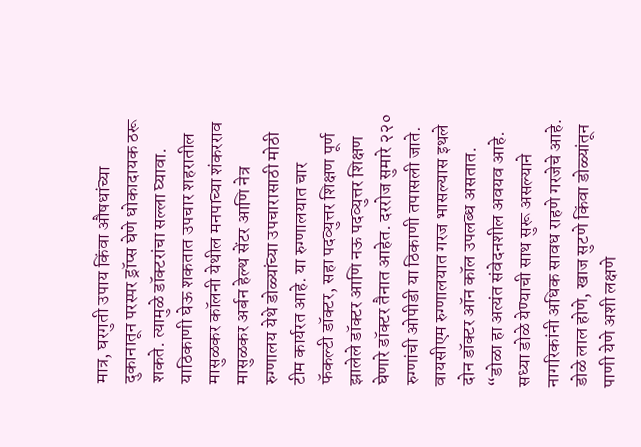मात्र, घरगुती उपाय किंवा औषधांच्या दुकानातून परस्पर ड्रॉप्स घेणे धोकादायक ठरू शकते. त्यामुळे डॉक्टरांचा सल्ला घ्यावा. याठिकाणी घेऊ शकतात उपचार शहरातील मासुळकर कॉलनी येथील मनपाच्या शंकरराव मासुळकर अर्बन हेल्थ सेंटर आणि नेत्र रुग्णालय येथे डोळ्यांच्या उपचारासाठी मोठी टीम कार्यरत आहे. या रुग्णालयात चार फॅकल्टी डॉक्टर, सहा पदव्युत्तर शिक्षण पूर्ण झालेले डॉक्टर आणि नऊ पदव्युत्तर शिक्षण घेणारे डॉक्टर तैनात आहेत. दररोज सुमारे २२० रुग्णांची ओपीडी या ठिकाणी तपासली जाते. वायसीएम रुग्णालयात गरज भासल्यास इथले दोन डॉक्टर ऑन कॉल उपलब्ध असतात. “डोळा हा अत्यंत संवेदनशील अवयव आहे. सध्या डोळे येण्याची साथ सुरू असल्याने नागरिकांनी अधिक सावध राहणे गरजेचे आहे. डोळे लाल होणे, खाज सुटणे किंवा डोळ्यांतून पाणी येणे अशी लक्षणे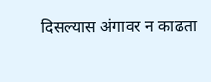दिसल्यास अंगावर न काढता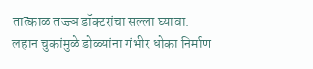तात्काळ तज्ज्ञ डॉक्टरांचा सल्ला घ्यावा. लहान चुकांमुळे डोळ्यांना गंभीर धोका निर्माण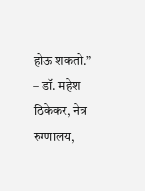होऊ शकतो.” – डॉ. महेश ठिकेकर, नेत्र रुग्णालय,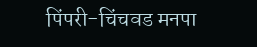पिंपरी-चिंचवड मनपा